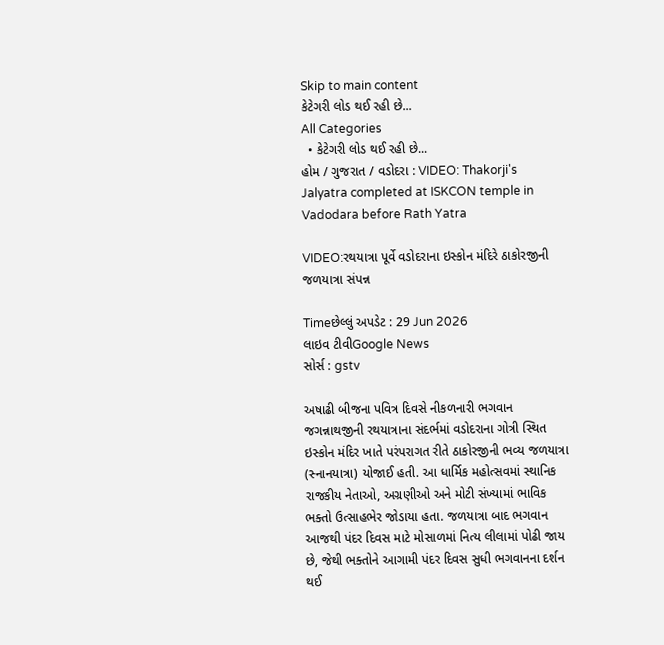Skip to main content
કેટેગરી લોડ થઈ રહી છે...
All Categories
  • કેટેગરી લોડ થઈ રહી છે...
હોમ / ગુજરાત / વડોદરા : VIDEO: Thakorji's Jalyatra completed at ISKCON temple in Vadodara before Rath Yatra

VIDEO:રથયાત્રા પૂર્વે વડોદરાના ઇસ્કોન મંદિરે ઠાકોરજીની જળયાત્રા સંપન્ન

Timeછેલ્લું અપડેટ : 29 Jun 2026
લાઇવ ટીવીGoogle News
સોર્સ : gstv

અષાઢી બીજના પવિત્ર દિવસે નીકળનારી ભગવાન જગન્નાથજીની રથયાત્રાના સંદર્ભમાં વડોદરાના ગોત્રી સ્થિત ઇસ્કોન મંદિર ખાતે પરંપરાગત રીતે ઠાકોરજીની ભવ્ય જળયાત્રા (સ્નાનયાત્રા) યોજાઈ હતી. આ ધાર્મિક મહોત્સવમાં સ્થાનિક રાજકીય નેતાઓ, અગ્રણીઓ અને મોટી સંખ્યામાં ભાવિક ભક્તો ઉત્સાહભેર જોડાયા હતા. જળયાત્રા બાદ ભગવાન આજથી પંદર દિવસ માટે મોસાળમાં નિત્ય લીલામાં પોઢી જાય છે, જેથી ભક્તોને આગામી પંદર દિવસ સુધી ભગવાનના દર્શન થઈ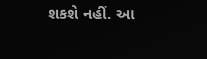શકશે નહીં. આ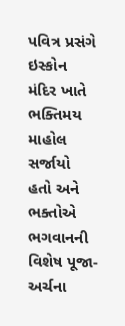પવિત્ર પ્રસંગે ઇસ્કોન મંદિર ખાતે ભક્તિમય માહોલ સર્જાયો હતો અને ભક્તોએ ભગવાનની વિશેષ પૂજા-અર્ચના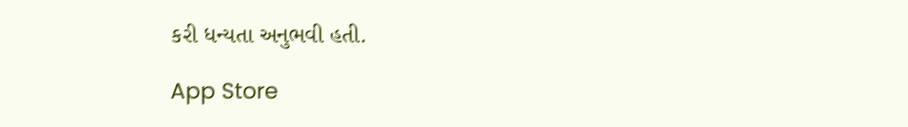કરી ધન્યતા અનુભવી હતી.

App Store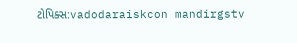ટોપિક્સ:vadodaraiskcon mandirgstv